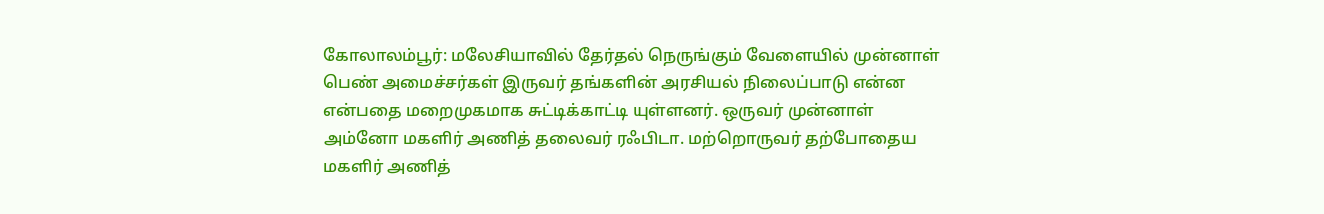கோலாலம்பூர்: மலேசியாவில் தேர்தல் நெருங்கும் வேளையில் முன்னாள் பெண் அமைச்சர்கள் இருவர் தங்களின் அரசியல் நிலைப்பாடு என்ன என்பதை மறைமுகமாக சுட்டிக்காட்டி யுள்ளனர். ஒருவர் முன்னாள் அம்னோ மகளிர் அணித் தலைவர் ரஃபிடா. மற்றொருவர் தற்போதைய மகளிர் அணித்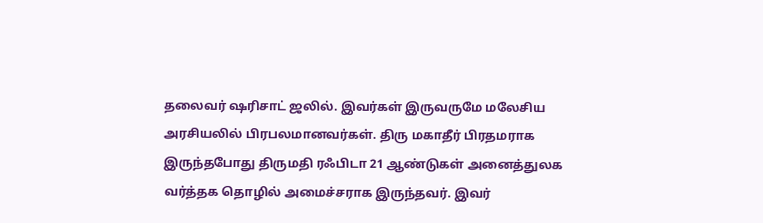தலைவர் ஷரிசாட் ஜலில். இவர்கள் இருவருமே மலேசிய அரசியலில் பிரபலமானவர்கள். திரு மகாதீர் பிரதமராக இருந்தபோது திருமதி ரஃபிடா 21 ஆண்டுகள் அனைத்துலக வர்த்தக தொழில் அமைச்சராக இருந்தவர். இவர்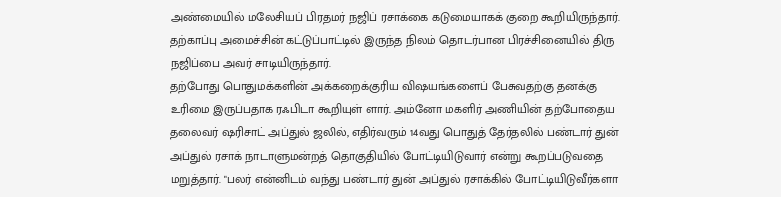அண்மையில் மலேசியப் பிரதமர் நஜிப் ரசாக்கை கடுமையாகக் குறை கூறியிருந்தார். தற்காப்பு அமைச்சின் கட்டுப்பாட்டில் இருந்த நிலம் தொடர்பான பிரச்சினையில் திரு நஜிப்பை அவர் சாடியிருந்தார்.
தற்போது பொதுமக்களின் அக்கறைக்குரிய விஷயங்களைப் பேசுவதற்கு தனக்கு உரிமை இருப்பதாக ரஃபிடா கூறியுள் ளார். அம்னோ மகளிர் அணியின் தற்போதைய தலைவர் ஷரிசாட் அப்துல் ஜலில், எதிர்வரும் 14வது பொதுத் தேர்தலில் பண்டார் துன் அப்துல் ரசாக் நாடாளுமன்றத் தொகுதியில் போட்டியிடுவார் என்று கூறப்படுவதை மறுத்தார். "பலர் என்னிடம் வந்து பண்டார் துன் அப்துல் ரசாக்கில் போட்டியிடுவீர்களா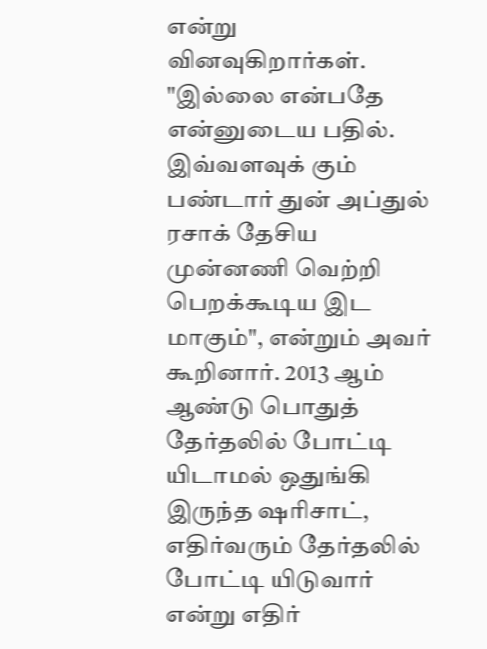என்று வினவுகிறார்கள்.
"இல்லை என்பதே என்னுடைய பதில். இவ்வளவுக் கும் பண்டார் துன் அப்துல் ரசாக் தேசிய முன்னணி வெற்றி பெறக்கூடிய இட மாகும்", என்றும் அவர் கூறினார். 2013 ஆம் ஆண்டு பொதுத் தேர்தலில் போட்டி யிடாமல் ஒதுங்கி இருந்த ஷரிசாட், எதிர்வரும் தேர்தலில் போட்டி யிடுவார் என்று எதிர்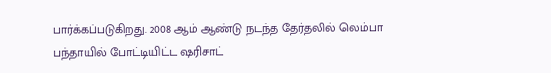பார்க்கப்படுகிறது. 2008 ஆம் ஆண்டு நடந்த தேர்தலில் லெம்பா பந்தாயில் போட்டியிட்ட ஷரிசாட்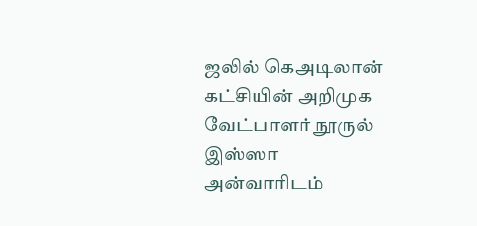ஜலில் கெஅடிலான் கட்சியின் அறிமுக வேட்பாளர் நூருல் இஸ்ஸா அன்வாரிடம்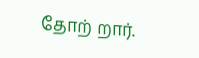தோற் றார்.